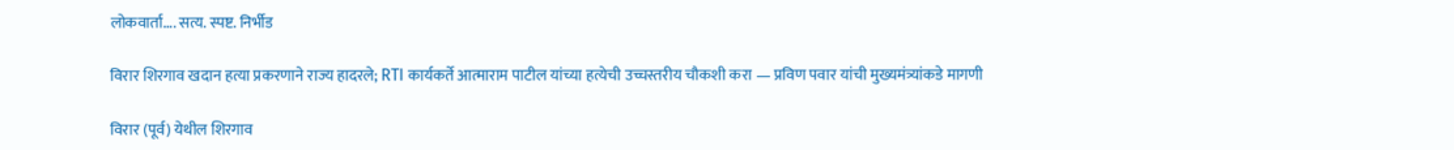लोकवार्ता.... सत्य. स्पष्ट. निर्भीड

विरार शिरगाव खदान हत्या प्रकरणाने राज्य हादरले; RTI कार्यकर्ते आत्माराम पाटील यांच्या हत्येची उच्चस्तरीय चौकशी करा — प्रविण पवार यांची मुख्यमंत्र्यांकडे मागणी

विरार (पूर्व) येथील शिरगाव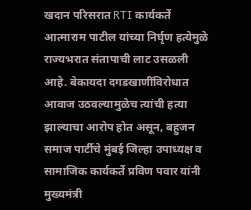खदान परिसरात RTI कार्यकर्ते आत्माराम पाटील यांच्या निर्घृण हत्येमुळे राज्यभरात संतापाची लाट उसळली आहे. बेकायदा दगडखाणींविरोधात आवाज उठवल्यामुळेच त्यांची हत्या झाल्याचा आरोप होत असून, बहुजन समाज पार्टीचे मुंबई जिल्हा उपाध्यक्ष व सामाजिक कार्यकर्ते प्रविण पवार यांनी मुख्यमंत्री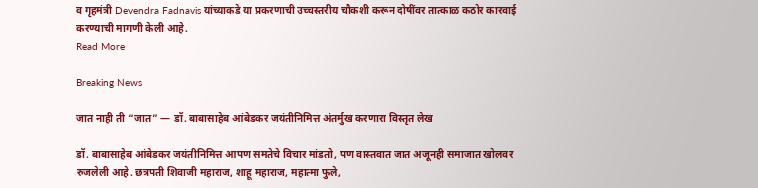व गृहमंत्री Devendra Fadnavis यांच्याकडे या प्रकरणाची उच्चस्तरीय चौकशी करून दोषींवर तात्काळ कठोर कारवाई करण्याची मागणी केली आहे.
Read More

Breaking News

जात नाही ती “जात” — डॉ. बाबासाहेब आंबेडकर जयंतीनिमित्त अंतर्मुख करणारा विस्तृत लेख

डॉ. बाबासाहेब आंबेडकर जयंतीनिमित्त आपण समतेचे विचार मांडतो, पण वास्तवात जात अजूनही समाजात खोलवर रुजलेली आहे. छत्रपती शिवाजी महाराज, शाहू महाराज, महात्मा फुले,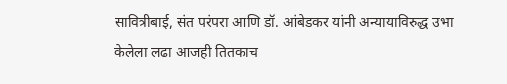सावित्रीबाई, संत परंपरा आणि डॉ. आंबेडकर यांनी अन्यायाविरुद्ध उभा केलेला लढा आजही तितकाच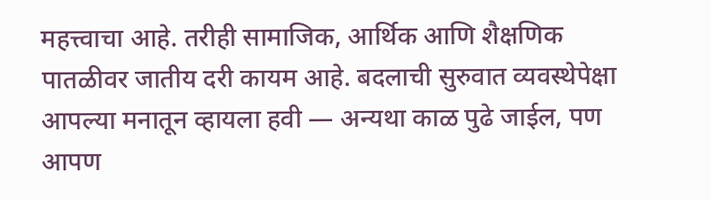महत्त्वाचा आहे. तरीही सामाजिक, आर्थिक आणि शैक्षणिक पातळीवर जातीय दरी कायम आहे. बदलाची सुरुवात व्यवस्थेपेक्षा आपल्या मनातून व्हायला हवी — अन्यथा काळ पुढे जाईल, पण आपण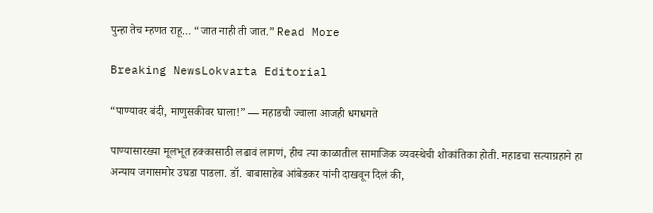पुन्हा तेच म्हणत राहू… “जात नाही ती जात.” Read More

Breaking NewsLokvarta Editorial

“पाण्यावर बंदी, माणुसकीवर घाला!” — महाडची ज्वाला आजही धगधगते

पाण्यासारख्या मूलभूत हक्कासाठी लढावं लागणं, हीच त्या काळातील सामाजिक व्यवस्थेची शोकांतिका होती. महाडचा सत्याग्रहाने हा अन्याय जगासमोर उघडा पाडला. डॉ. बाबासाहेब आंबेडकर यांनी दाखवून दिलं की,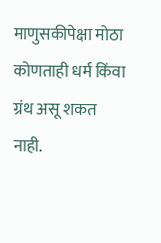माणुसकीपेक्षा मोठा कोणताही धर्म किंवा ग्रंथ असू शकत नाही.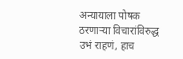अन्यायाला पोषक ठरणाऱ्या विचारांविरुद्ध उभं राहणं, हाच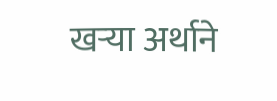खऱ्या अर्थाने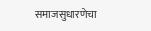समाजसुधारणेचा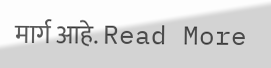मार्ग आहे. Read More